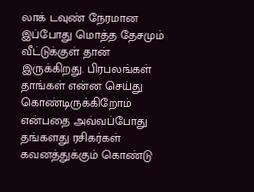லாக் டவுண் நேரமான இப்போது மொத்த தேசமும் வீட்டுக்குள் தான் இருக்கிறது. பிரபலங்கள் தாங்கள் என்ன செய்து கொண்டிருக்கிறோம் என்பதை அவ்வப்போது தங்களது ரசிகர்கள் கவனத்துக்கும் கொண்டு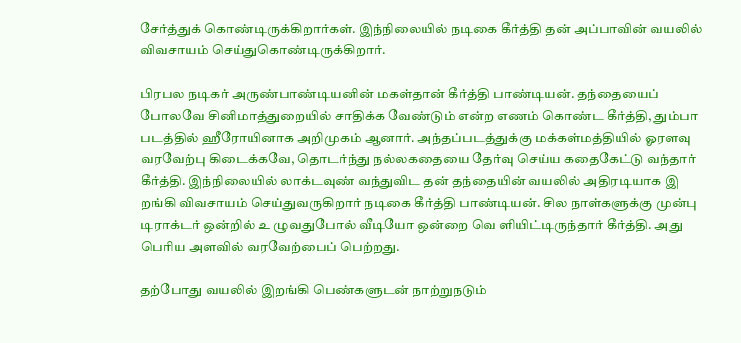சேர்த்துக் கொண்டிருக்கிறார்கள். இந்நிலையில் நடிகை கீர்த்தி தன் அப்பாவின் வயலில் விவசாயம் செய்துகொண்டிருக்கிறார்.

பிரபல நடிகர் அருண்பாண்டியனின் மகள்தான் கீர்த்தி பாண்டியன். தந்தையைப் போலவே சினிமாத்துறையில் சாதிக்க வேண்டும் என்ற எணம் கொண்ட கீர்த்தி, தும்பா படத்தில் ஹீரோயினாக அறிமுகம் ஆனார். அந்தப்படத்துக்கு மக்கள்மத்தியில் ஓரளவு வரவேற்பு கிடைக்கவே, தொடர்ந்து நல்லகதையை தேர்வு செய்ய கதைகேட்டு வந்தார் கீர்த்தி. இந்நிலையில் லாக்டவுண் வந்துவிட தன் தந்தையின் வயலில் அதிரடியாக இ றங்கி விவசாயம் செய்துவருகிறார் நடிகை கீர்த்தி பாண்டியன். சில நாள்களுக்கு முன்பு டிராக்டர் ஒன்றில் உ ழுவதுபோல் வீடியோ ஒன்றை வெ ளியிட்டிருந்தார் கீர்த்தி. அது பெரிய அளவில் வரவேற்பைப் பெற்றது.

தற்போது வயலில் இறங்கி பெண்களுடன் நாற்றுநடும்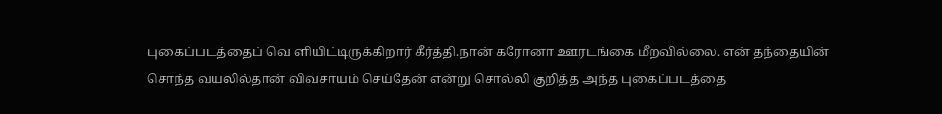புகைப்படத்தைப் வெ ளியிட்டிருக்கிறார் கீர்த்தி.நான் கரோனா ஊரடங்கை மீறவில்லை. என் தந்தையின் சொந்த வயலில்தான் விவசாயம் செய்தேன் என்று சொல்லி குறித்த அந்த புகைப்படத்தை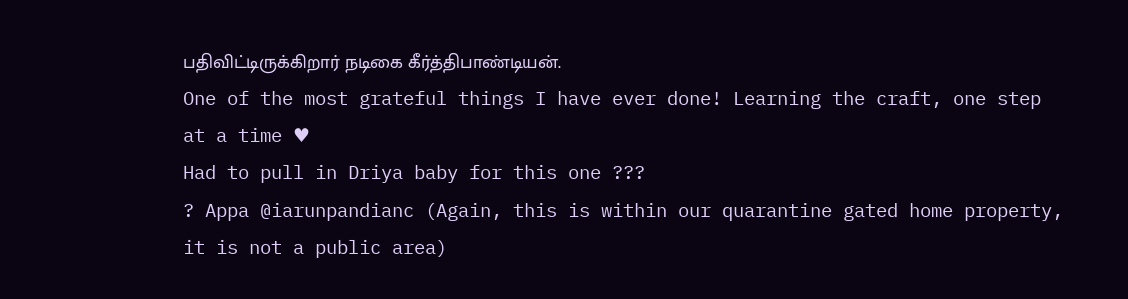பதிவிட்டிருக்கிறார் நடிகை கீர்த்திபாண்டியன்.
One of the most grateful things I have ever done! Learning the craft, one step at a time ♥
Had to pull in Driya baby for this one ???
? Appa @iarunpandianc (Again, this is within our quarantine gated home property, it is not a public area)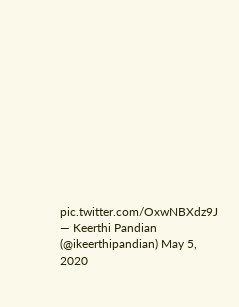pic.twitter.com/OxwNBXdz9J
— Keerthi Pandian (@ikeerthipandian) May 5, 2020